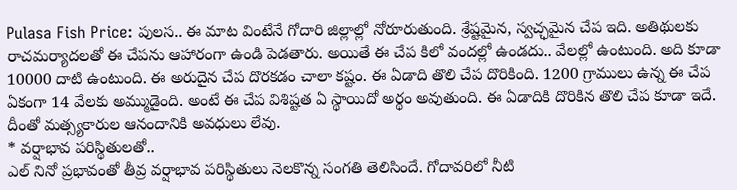Pulasa Fish Price: పులస.. ఈ మాట వింటేనే గోదారి జిల్లాల్లో నోరూరుతుంది. శ్రేష్టమైన, స్వచ్ఛమైన చేప ఇది. అతిథులకు రాచమర్యాదలతో ఈ చేపను ఆహారంగా ఉండి పెడతారు. అయితే ఈ చేప కిలో వందల్లో ఉండదు.. వేలల్లో ఉంటుంది. అది కూడా 10000 దాటి ఉంటుంది. ఈ అరుదైన చేప దొరకడం చాలా కష్టం. ఈ ఏడాది తొలి చేప దొరికింది. 1200 గ్రాములు ఉన్న ఈ చేప ఏకంగా 14 వేలకు అమ్ముడైంది. అంటే ఈ చేప విశిష్టత ఏ స్థాయిదో అర్థం అవుతుంది. ఈ ఏడాదికి దొరికిన తొలి చేప కూడా ఇదే. దీంతో మత్స్యకారుల ఆనందానికి అవధులు లేవు.
* వర్షాభావ పరిస్థితులతో..
ఎల్ నినో ప్రభావంతో తీవ్ర వర్షాభావ పరిస్థితులు నెలకొన్న సంగతి తెలిసిందే. గోదావరిలో నీటి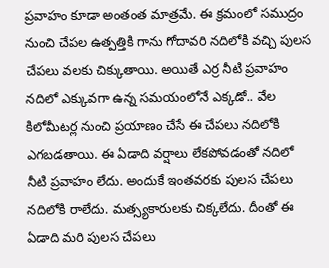ప్రవాహం కూడా అంతంత మాత్రమే. ఈ క్రమంలో సముద్రం నుంచి చేపల ఉత్పత్తికి గాను గోదావరి నదిలోకి వచ్చి పులస చేపలు వలకు చిక్కుతాయి. అయితే ఎర్ర నీటి ప్రవాహం నదిలో ఎక్కువగా ఉన్న సమయంలోనే ఎక్కడో.. వేల కిలోమీటర్ల నుంచి ప్రయాణం చేసే ఈ చేపలు నదిలోకి ఎగబడతాయి. ఈ ఏడాది వర్షాలు లేకపోవడంతో నదిలో నీటి ప్రవాహం లేదు. అందుకే ఇంతవరకు పులస చేపలు నదిలోకి రాలేదు. మత్స్యకారులకు చిక్కలేదు. దీంతో ఈ ఏడాది మరి పులస చేపలు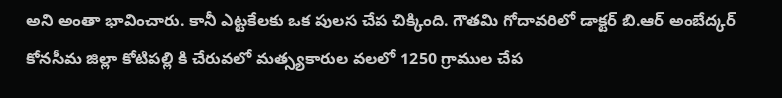అని అంతా భావించారు. కానీ ఎట్టకేలకు ఒక పులస చేప చిక్కింది. గౌతమి గోదావరిలో డాక్టర్ బి.ఆర్ అంబేద్కర్ కోనసీమ జిల్లా కోటిపల్లి కి చేరువలో మత్స్యకారుల వలలో 1250 గ్రాముల చేప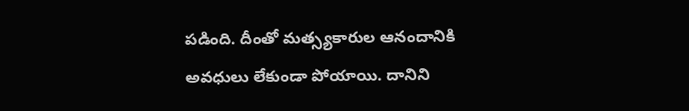పడింది. దీంతో మత్స్యకారుల ఆనందానికి అవధులు లేకుండా పోయాయి. దానిని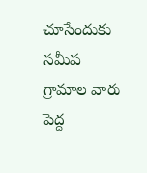చూసేందుకు సమీప గ్రామాల వారు పెద్ద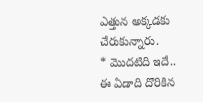ఎత్తున అక్కడకు చేరుకున్నారు.
* మొదటిది ఇదే..
ఈ ఏడాది దొరికిన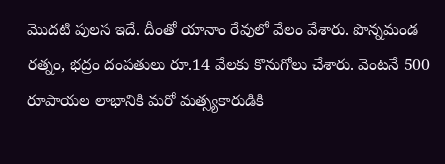మొదటి పులస ఇదే. దీంతో యానాం రేవులో వేలం వేశారు. పొన్నమండ రత్నం, భద్రం దంపతులు రూ.14 వేలకు కొనుగోలు చేశారు. వెంటనే 500 రూపాయల లాభానికి మరో మత్స్యకారుడికి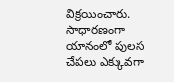విక్రయించారు. సాధారణంగా యానంలో పులస చేపలు ఎక్కువగా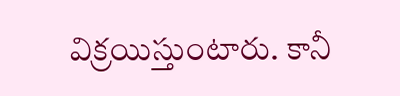విక్రయిస్తుంటారు. కానీ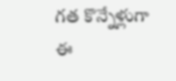గత కొన్నేళ్లుగా ఈ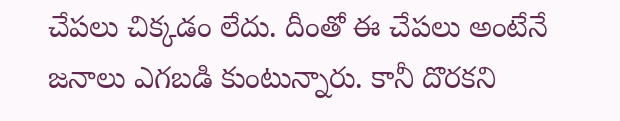చేపలు చిక్కడం లేదు. దీంతో ఈ చేపలు అంటేనే జనాలు ఎగబడి కుంటున్నారు. కానీ దొరకని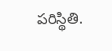పరిస్థితి.